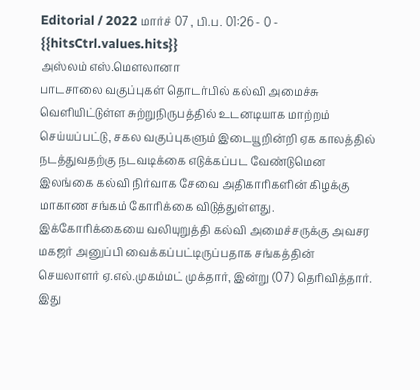Editorial / 2022 மார்ச் 07 , பி.ப. 01:26 - 0 - {{hitsCtrl.values.hits}}
அஸ்லம் எஸ்.மௌலானா
பாடசாலை வகுப்புகள் தொடர்பில் கல்வி அமைச்சு வெளியிட்டுள்ள சுற்றுநிருபத்தில் உடனடியாக மாற்றம் செய்யப்பட்டு, சகல வகுப்புகளும் இடையூறின்றி ஏக காலத்தில் நடத்துவதற்கு நடவடிக்கை எடுக்கப்பட வேண்டுமென இலங்கை கல்வி நிர்வாக சேவை அதிகாரிகளின் கிழக்கு மாகாண சங்கம் கோரிக்கை விடுத்துள்ளது.
இக்கோரிக்கையை வலியுறுத்தி கல்வி அமைச்சருக்கு அவசர மகஜர் அனுப்பி வைக்கப்பட்டிருப்பதாக சங்கத்தின் செயலாளர் ஏ.எல்.முகம்மட் முக்தார், இன்று (07) தெரிவித்தார்.
இது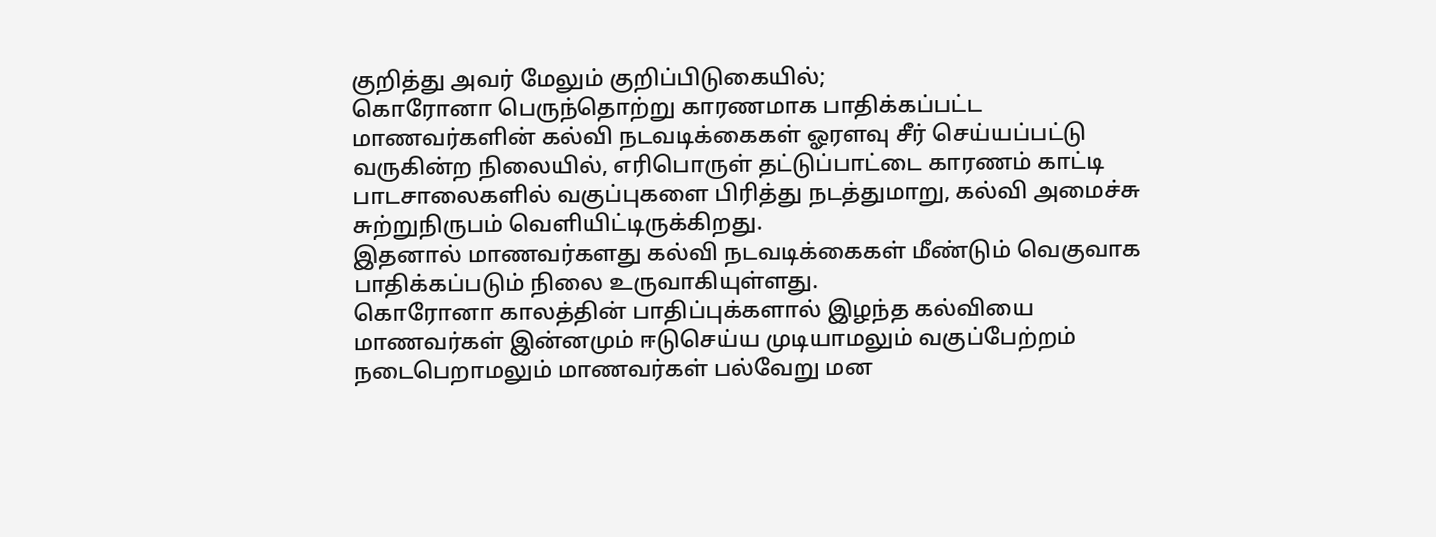குறித்து அவர் மேலும் குறிப்பிடுகையில்;
கொரோனா பெருந்தொற்று காரணமாக பாதிக்கப்பட்ட மாணவர்களின் கல்வி நடவடிக்கைகள் ஓரளவு சீர் செய்யப்பட்டு வருகின்ற நிலையில், எரிபொருள் தட்டுப்பாட்டை காரணம் காட்டி பாடசாலைகளில் வகுப்புகளை பிரித்து நடத்துமாறு, கல்வி அமைச்சு சுற்றுநிருபம் வெளியிட்டிருக்கிறது.
இதனால் மாணவர்களது கல்வி நடவடிக்கைகள் மீண்டும் வெகுவாக பாதிக்கப்படும் நிலை உருவாகியுள்ளது.
கொரோனா காலத்தின் பாதிப்புக்களால் இழந்த கல்வியை மாணவர்கள் இன்னமும் ஈடுசெய்ய முடியாமலும் வகுப்பேற்றம் நடைபெறாமலும் மாணவர்கள் பல்வேறு மன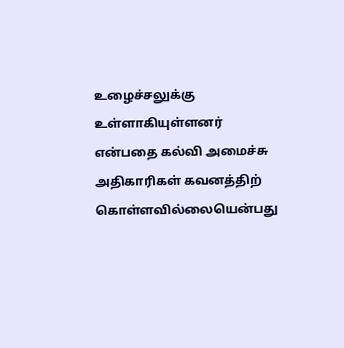உழைச்சலுக்கு உள்ளாகியுள்ளனர் என்பதை கல்வி அமைச்சு அதிகாரிகள் கவனத்திற் கொள்ளவில்லையென்பது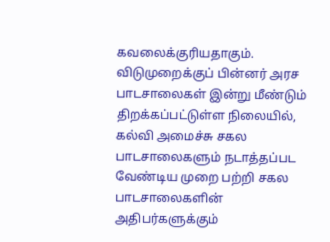கவலைக்குரியதாகும்.
விடுமுறைக்குப் பின்னர் அரச பாடசாலைகள் இன்று மீண்டும் திறக்கப்பட்டுள்ள நிலையில், கல்வி அமைச்சு சகல பாடசாலைகளும் நடாத்தப்பட வேண்டிய முறை பற்றி சகல பாடசாலைகளின் அதிபர்களுக்கும்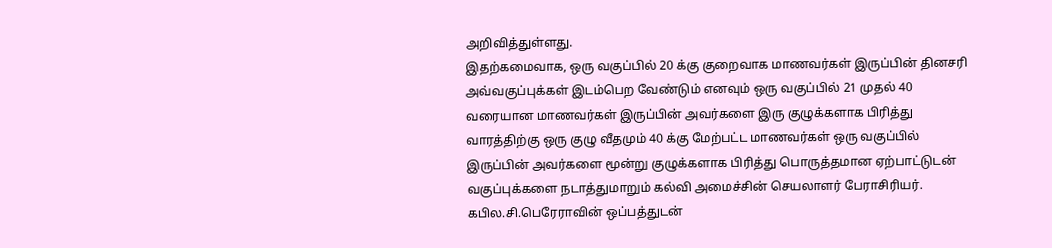அறிவித்துள்ளது.
இதற்கமைவாக, ஒரு வகுப்பில் 20 க்கு குறைவாக மாணவர்கள் இருப்பின் தினசரி அவ்வகுப்புக்கள் இடம்பெற வேண்டும் எனவும் ஒரு வகுப்பில் 21 முதல் 40 வரையான மாணவர்கள் இருப்பின் அவர்களை இரு குழுக்களாக பிரித்து வாரத்திற்கு ஒரு குழு வீதமும் 40 க்கு மேற்பட்ட மாணவர்கள் ஒரு வகுப்பில் இருப்பின் அவர்களை மூன்று குழுக்களாக பிரித்து பொருத்தமான ஏற்பாட்டுடன் வகுப்புக்களை நடாத்துமாறும் கல்வி அமைச்சின் செயலாளர் பேராசிரியர். கபில.சி.பெரேராவின் ஒப்பத்துடன்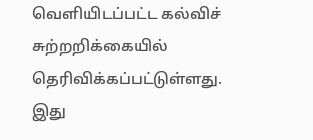வெளியிடப்பட்ட கல்விச் சுற்றறிக்கையில் தெரிவிக்கப்பட்டுள்ளது.
இது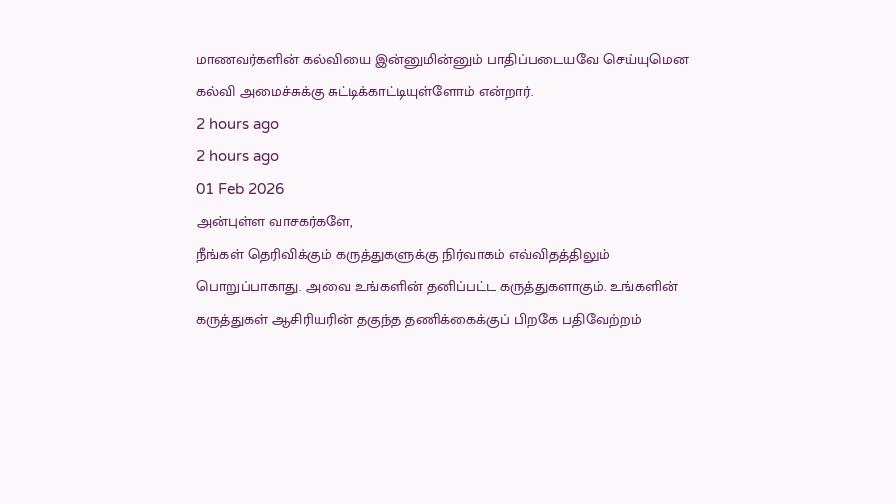மாணவர்களின் கல்வியை இன்னுமின்னும் பாதிப்படையவே செய்யுமென கல்வி அமைச்சுக்கு சுட்டிக்காட்டியுள்ளோம் என்றார்.
2 hours ago
2 hours ago
01 Feb 2026
அன்புள்ள வாசகர்களே,
நீங்கள் தெரிவிக்கும் கருத்துகளுக்கு நிர்வாகம் எவ்விதத்திலும் பொறுப்பாகாது. அவை உங்களின் தனிப்பட்ட கருத்துகளாகும். உங்களின் கருத்துகள் ஆசிரியரின் தகுந்த தணிக்கைக்குப் பிறகே பதிவேற்றம்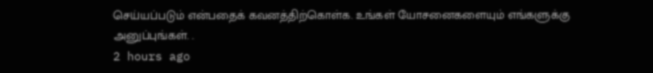செய்யப்படும் என்பதைக் கவனத்திற்கொள்க. உங்கள் யோசனைகளையும் எங்களுக்கு அனுப்புங்கள். .
2 hours ago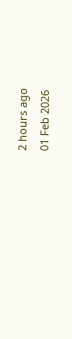2 hours ago
01 Feb 2026